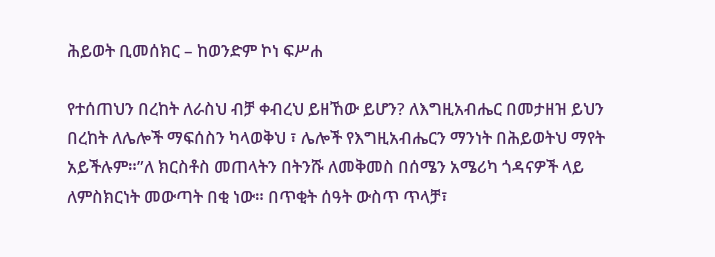ሕይወት ቢመሰክር – ከወንድም ኮነ ፍሥሐ

የተሰጠህን በረከት ለራስህ ብቻ ቀብረህ ይዘኸው ይሆን? ለእግዚአብሔር በመታዘዝ ይህን በረከት ለሌሎች ማፍሰስን ካላወቅህ ፣ ሌሎች የእግዚአብሔርን ማንነት በሕይወትህ ማየት አይችሉም።”ለ ክርስቶስ መጠላትን በትንሹ ለመቅመስ በሰሜን አሜሪካ ጎዳናዎች ላይ ለምስክርነት መውጣት በቂ ነው። በጥቂት ሰዓት ውስጥ ጥላቻ፣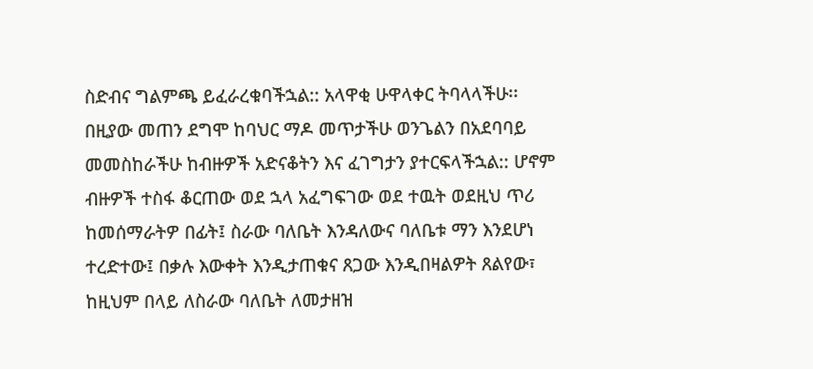ስድብና ግልምጫ ይፈራረቁባችኋል:: አላዋቂ ሁዋላቀር ትባላላችሁ፡፡ በዚያው መጠን ደግሞ ከባህር ማዶ መጥታችሁ ወንጌልን በአደባባይ መመስከራችሁ ከብዙዎች አድናቆትን እና ፈገግታን ያተርፍላችኋል:: ሆኖም ብዙዎች ተስፋ ቆርጠው ወደ ኋላ አፈግፍገው ወደ ተዉት ወደዚህ ጥሪ ከመሰማራትዎ በፊት፤ ስራው ባለቤት እንዳለውና ባለቤቱ ማን እንደሆነ ተረድተው፤ በቃሉ እውቀት እንዲታጠቁና ጸጋው እንዲበዛልዎት ጸልየው፣ ከዚህም በላይ ለስራው ባለቤት ለመታዘዝ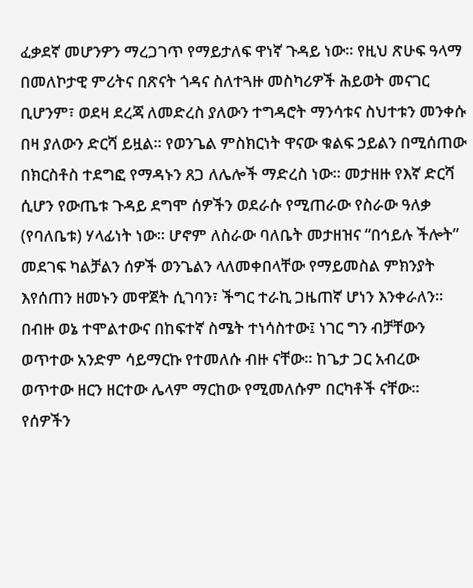ፈቃደኛ መሆንዎን ማረጋገጥ የማይታለፍ ዋነኛ ጉዳይ ነው። የዚህ ጽሁፍ ዓላማ በመለኮታዊ ምሪትና በጽናት ጎዳና ስለተጓዙ መስካሪዎች ሕይወት መናገር ቢሆንም፣ ወደዛ ደረጃ ለመድረስ ያለውን ተግዳሮት ማንሳቱና ስህተቱን መንቀሱ በዛ ያለውን ድርሻ ይዟል። የወንጌል ምስክርነት ዋናው ቁልፍ ኃይልን በሚሰጠው በክርስቶስ ተደግፎ የማዳኑን ጸጋ ለሌሎች ማድረስ ነው። መታዘዙ የእኛ ድርሻ ሲሆን የውጤቱ ጉዳይ ደግሞ ሰዎችን ወደራሱ የሚጠራው የስራው ዓለቃ (የባለቤቱ) ሃላፊነት ነው። ሆኖም ለስራው ባለቤት መታዘዝና “በኅይሉ ችሎት” መደገፍ ካልቻልን ሰዎች ወንጌልን ላለመቀበላቸው የማይመስል ምክንያት እየሰጠን ዘመኑን መዋጀት ሲገባን፣ ችግር ተራኪ ጋዜጠኛ ሆነን እንቀራለን። በብዙ ወኔ ተሞልተውና በከፍተኛ ስሜት ተነሳስተው፤ ነገር ግን ብቻቸውን ወጥተው አንድም ሳይማርኩ የተመለሱ ብዙ ናቸው። ከጌታ ጋር አብረው ወጥተው ዘርን ዘርተው ሌላም ማርከው የሚመለሱም በርካቶች ናቸው። የሰዎችን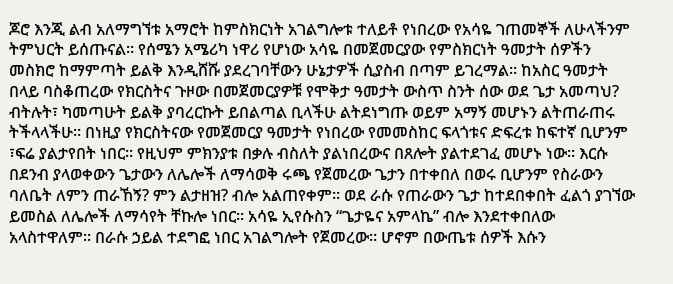ጆሮ እንጂ ልብ አለማግኘቱ አማሮት ከምስክርነት አገልግሎቱ ተለይቶ የነበረው የአሳዬ ገጠመኞች ለሁላችንም ትምህርት ይሰጡናል። የሰሜን አሜሪካ ነዋሪ የሆነው አሳዬ በመጀመርያው የምስክርነት ዓመታት ሰዎችን መስክሮ ከማምጣት ይልቅ እንዲሸሹ ያደረገባቸውን ሁኔታዎች ሲያስብ በጣም ይገረማል። ከአስር ዓመታት በላይ ባስቆጠረው የክርስትና ጉዞው በመጀመርያዎቹ የሞቅታ ዓመታት ውስጥ ስንት ሰው ወደ ጌታ አመጣህ? ብትሉት፣ ካመጣሁት ይልቅ ያባረርኩት ይበልጣል ቢላችሁ ልትደነግጡ ወይም አማኝ መሆኑን ልትጠራጠሩ ትችላላችሁ። በነዚያ የክርስትናው የመጀመርያ ዓመታት የነበረው የመመስከር ፍላጎቱና ድፍረቱ ከፍተኛ ቢሆንም ፣ፍሬ ያልታየበት ነበር። የዚህም ምክንያቱ በቃሉ ብስለት ያልነበረውና በጸሎት ያልተደገፈ መሆኑ ነው። እርሱ በደንብ ያላወቀውን ጌታውን ለሌሎች ለማሳወቅ ሩጫ የጀመረው ጌታን በተቀበለ በወሩ ቢሆንም የስራውን ባለቤት ለምን ጠራኸኝ? ምን ልታዘዝ? ብሎ አልጠየቀም። ወደ ራሱ የጠራውን ጌታ ከተደበቀበት ፈልጎ ያገኘው ይመስል ለሌሎች ለማሳየት ቸኩሎ ነበር። አሳዬ ኢየሱስን “ጌታዬና አምላኬ” ብሎ እንደተቀበለው አላስተዋለም። በራሱ ኃይል ተደግፎ ነበር አገልግሎት የጀመረው። ሆኖም በውጤቱ ሰዎች እሱን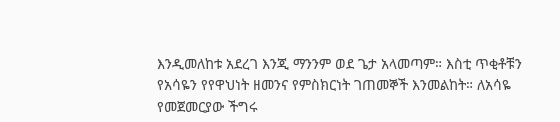እንዲመለከቱ አደረገ እንጂ ማንንም ወደ ጌታ አላመጣም። እስቲ ጥቂቶቹን የአሳዬን የየዋህነት ዘመንና የምስክርነት ገጠመኞች እንመልከት። ለአሳዬ የመጀመርያው ችግሩ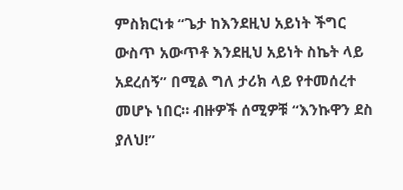ምስክርነቱ “ጌታ ከእንደዚህ አይነት ችግር ውስጥ አውጥቶ እንደዚህ አይነት ስኬት ላይ አደረሰኝ” በሚል ግለ ታሪክ ላይ የተመሰረተ መሆኑ ነበር። ብዙዎች ሰሚዎቹ “እንኩዋን ደስ ያለህ!”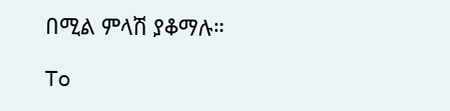በሚል ምላሽ ያቆማሉ።

To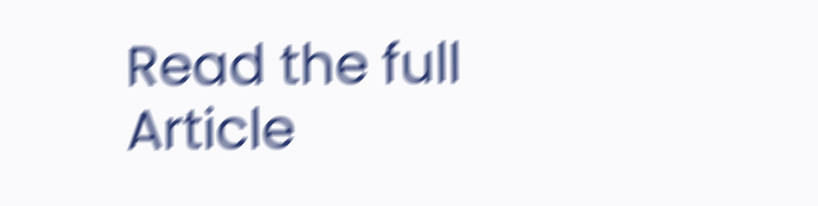Read the full Article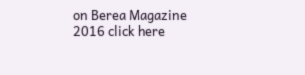on Berea Magazine 2016 click here